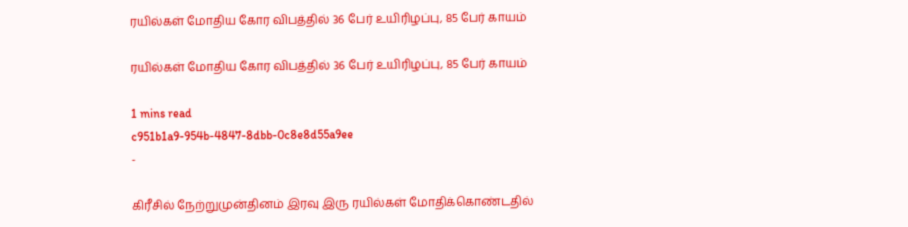ரயில்கள் மோதிய கோர விபத்தில் 36 பேர் உயிரிழப்பு, 85 பேர் காயம்

ரயில்கள் மோதிய கோர விபத்தில் 36 பேர் உயிரிழப்பு, 85 பேர் காயம்

1 mins read
c951b1a9-954b-4847-8dbb-0c8e8d55a9ee
-

கிரீசில் நேற்றுமுன்தினம் இரவு இரு ரயில்கள் மோதிக்கொண்டதில்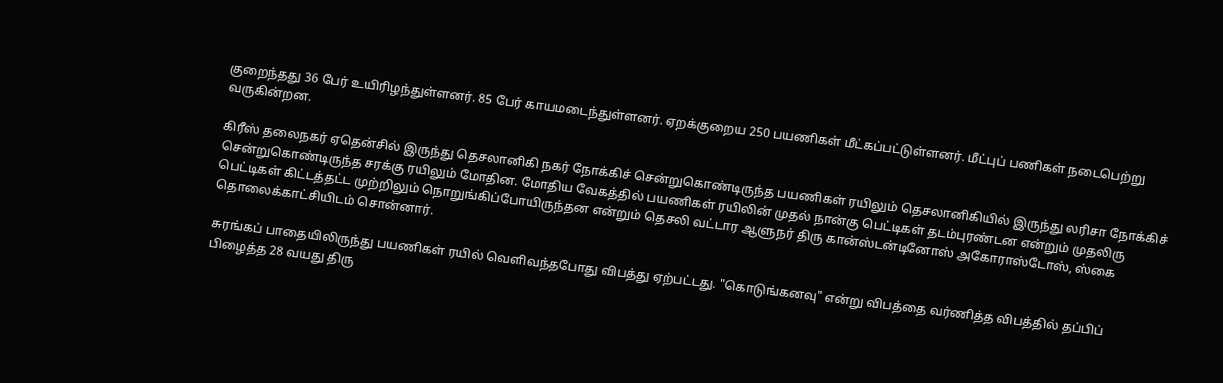குறைந்தது 36 பேர் உயிரிழந்துள்ளனர். 85 பேர் காயமடைந்துள்ளனர். ஏறக்குறைய 250 பயணிகள் மீட்கப்பட்டுள்ளனர். மீட்புப் பணிகள் நடைபெற்று வருகின்றன.

கிரீஸ் தலைநகர் ஏதென்சில் இருந்து தெசலானிகி நகர் நோக்கிச் சென்றுகொண்டிருந்த பயணிகள் ரயிலும் தெசலானிகியில் இருந்து லரிசா நோக்கிச் சென்றுகொண்டிருந்த சரக்கு ரயிலும் மோதின. மோதிய வேகத்தில் பயணிகள் ரயிலின் முதல் நான்கு பெட்டிகள் தடம்புரண்டன என்றும் முதலிரு பெட்டிகள் கிட்டத்தட்ட முற்றிலும் நொறுங்கிப்போயிருந்தன என்றும் தெசலி வட்டார ஆளுநர் திரு கான்ஸ்டன்டினோஸ் அகோராஸ்டோஸ், ஸ்கை தொலைக்காட்சியிடம் சொன்னார்.

சுரங்கப் பாதையிலிருந்து பயணிகள் ரயில் வெளிவந்தபோது விபத்து ஏற்பட்டது. "கொடுங்கனவு" என்று விபத்தை வர்ணித்த விபத்தில் தப்பிப் பிழைத்த 28 வயது திரு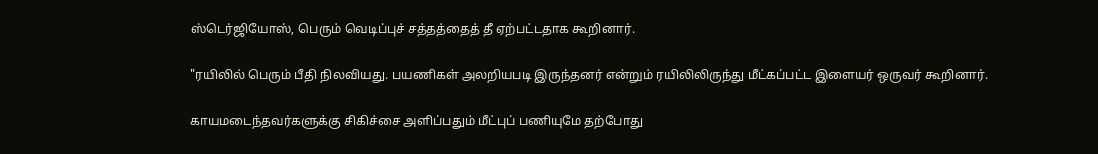ஸ்டெர்ஜியோஸ், பெரும் வெடிப்புச் சத்தத்தைத் தீ ஏற்பட்டதாக கூறினார்.

"ரயிலில் பெரும் பீதி நிலவியது. பயணிகள் அலறியபடி இருந்தனர் என்றும் ரயிலிலிருந்து மீட்கப்பட்ட இளையர் ஒருவர் கூறினார்.

காயமடைந்தவர்களுக்கு சிகிச்சை அளிப்பதும் மீட்புப் பணியுமே தற்போது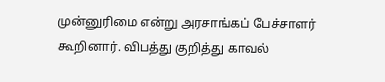முன்னுரிமை என்று அரசாங்கப் பேச்சாளர் கூறினார். விபத்து குறித்து காவல்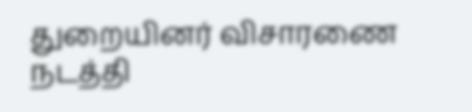துறையினர் விசாரணை நடத்தி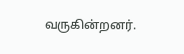வருகின்றனர்.